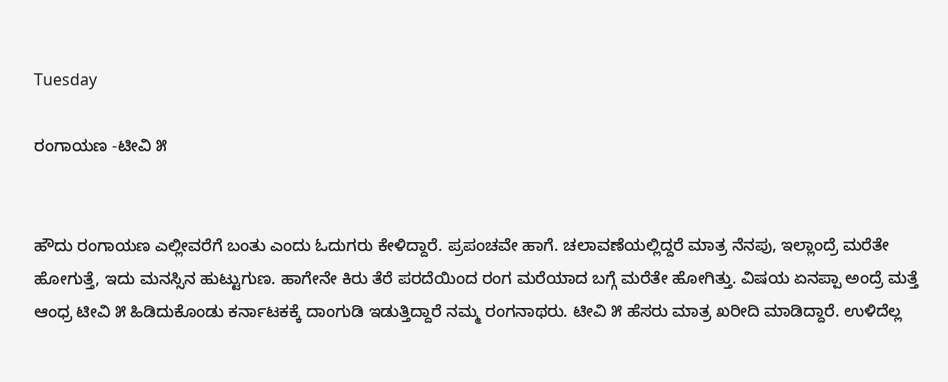Tuesday

ರಂಗಾಯಣ -ಟೀವಿ ೫


ಹೌದು ರಂಗಾಯಣ ಎಲ್ಲೀವರೆಗೆ ಬಂತು ಎಂದು ಓದುಗರು ಕೇಳಿದ್ದಾರೆ. ಪ್ರಪಂಚವೇ ಹಾಗೆ. ಚಲಾವಣೆಯಲ್ಲಿದ್ದರೆ ಮಾತ್ರ ನೆನಪು, ಇಲ್ಲಾಂದ್ರೆ ಮರೆತೇ ಹೋಗುತ್ತೆ, ಇದು ಮನಸ್ಸಿನ ಹುಟ್ಟುಗುಣ. ಹಾಗೇನೇ ಕಿರು ತೆರೆ ಪರದೆಯಿಂದ ರಂಗ ಮರೆಯಾದ ಬಗ್ಗೆ ಮರೆತೇ ಹೋಗಿತ್ತು. ವಿಷಯ ಏನಪ್ಪಾ ಅಂದ್ರೆ ಮತ್ತೆ ಆಂಧ್ರ ಟೀವಿ ೫ ಹಿಡಿದುಕೊಂಡು ಕರ್ನಾಟಕಕ್ಕೆ ದಾಂಗುಡಿ ಇಡುತ್ತಿದ್ದಾರೆ ನಮ್ಮ ರಂಗನಾಥರು. ಟೀವಿ ೫ ಹೆಸರು ಮಾತ್ರ ಖರೀದಿ ಮಾಡಿದ್ದಾರೆ. ಉಳಿದೆಲ್ಲ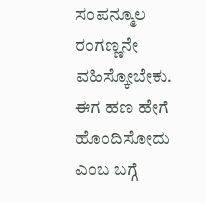ಸಂಪನ್ಮೂಲ ರಂಗಣ್ಣನೇ ವಹಿಸ್ಕೋಬೇಕು. ಈಗ ಹಣ ಹೇಗೆ ಹೊಂದಿಸೋದು ಎಂಬ ಬಗ್ಗೆ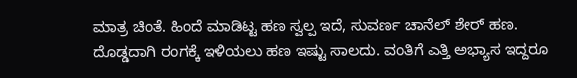ಮಾತ್ರ ಚಿಂತೆ. ಹಿಂದೆ ಮಾಡಿಟ್ಟ ಹಣ ಸ್ವಲ್ಪ ಇದೆ, ಸುವರ್ಣ ಚಾನೆಲ್ ಶೇರ್ ಹಣ. ದೊಡ್ಡದಾಗಿ ರಂಗಕ್ಕೆ ಇಳಿಯಲು ಹಣ ಇಷ್ಟು ಸಾಲದು. ವಂತಿಗೆ ಎತ್ತಿ ಅಭ್ಯಾಸ ಇದ್ದರೂ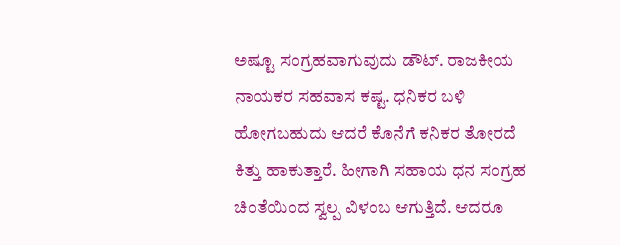ಅಷ್ಟೂ ಸಂಗ್ರಹವಾಗುವುದು ಡೌಟ್. ರಾಜಕೀಯ ನಾಯಕರ ಸಹವಾಸ ಕಷ್ಟ. ಧನಿಕರ ಬಳಿ ಹೋಗಬಹುದು ಆದರೆ ಕೊನೆಗೆ ಕನಿಕರ ತೋರದೆ ಕಿತ್ತು ಹಾಕುತ್ತಾರೆ. ಹೀಗಾಗಿ ಸಹಾಯ ಧನ ಸಂಗ್ರಹ ಚಿಂತೆಯಿಂದ ಸ್ವಲ್ಪ ವಿಳಂಬ ಆಗುತ್ತಿದೆ. ಆದರೂ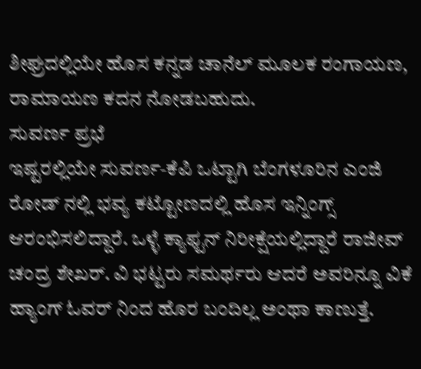ಶೀಘ್ರದಲ್ಲಿಯೇ ಹೊಸ ಕನ್ನಡ ಚಾನೆಲ್ ಮೂಲಕ ರಂಗಾಯಣ, ರಾಮಾಯಣ ಕದನ ನೋಡಬಹುದು.
ಸುವರ್ಣ ಪ್ರಭೆ
ಇಷ್ಟರಲ್ಲಿಯೇ ಸುವರ್ಣ-ಕೆಪಿ ಒಟ್ಟಾಗಿ ಬೆಂಗಳೂರಿನ ಎಂಜಿ ರೋಡ್ ನಲ್ಲಿ ಭವ್ಯ ಕಟ್ಟೋಣದಲ್ಲಿ ಹೊಸ ಇನ್ನಿಂಗ್ಸ್ ಆರಂಭಿಸಲಿದ್ದಾರೆ. ಒಳ್ಳೆ ಕ್ಯಾಫ್ಟನ್ ನಿರೀಕ್ಷೆಯಲ್ಲಿದ್ದಾರೆ ರಾಜೀವ್ ಚಂದ್ರ ಶೇಖರ್. ವಿ ಭಟ್ಟರು ಸಮರ್ಥರು ಆದರೆ ಅವರಿನ್ನೂ ವಿಕೆ ಹ್ಯಾಂಗ್ ಓವರ್ ನಿಂದ ಹೊರ ಬಂದಿಲ್ಲ ಅಂಥಾ ಕಾಣುತ್ತೆ.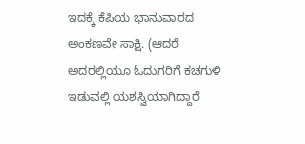ಇದಕ್ಕೆ ಕೆಪಿಯ ಭಾನುವಾರದ ಅಂಕಣವೇ ಸಾಕ್ಷಿ. (ಆದರೆ ಅದರಲ್ಲಿಯೂ ಓದುಗರಿಗೆ ಕಚಗುಳಿ ಇಡುವಲ್ಲಿ ಯಶಸ್ವಿಯಾಗಿದ್ದಾರೆ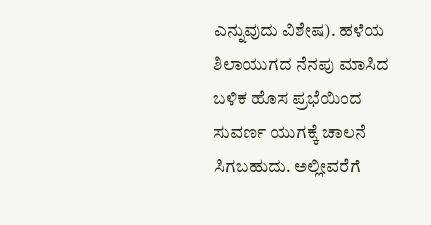ಎನ್ನುವುದು ವಿಶೇಷ). ಹಳೆಯ ಶಿಲಾಯುಗದ ನೆನಪು ಮಾಸಿದ ಬಳಿಕ ಹೊಸ ಪ್ರಭೆಯಿಂದ ಸುವರ್ಣ ಯುಗಕ್ಕೆ ಚಾಲನೆ ಸಿಗಬಹುದು. ಅಲ್ಲೀವರೆಗೆ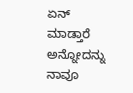ಏನ್ ಮಾಡ್ತಾರೆ ಅನ್ನೋದನ್ನು ನಾವೂ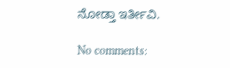ನೋಡ್ತಾ ಇರ್ತೀವಿ.

No comments: